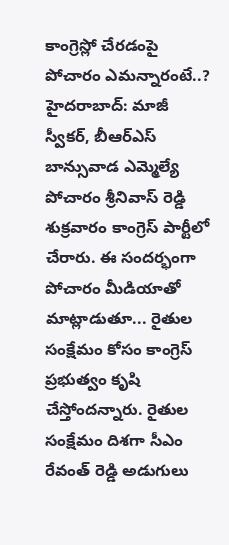కాంగ్రెస్లో చేరడంపై పోచారం ఎమన్నారంటే..?
హైదరాబాద్: మాజీ స్వీకర్, బీఆర్ఎస్ బాన్సువాడ ఎమ్మెల్యే పోచారం శ్రీనివాస్ రెడ్డి శుక్రవారం కాంగ్రెస్ పార్టీలో చేరారు. ఈ సందర్భంగా పోచారం మీడియాతో మాట్లాడుతూ... రైతుల సంక్షేమం కోసం కాంగ్రెస్ ప్రభుత్వం కృషి చేస్తోందన్నారు. రైతుల సంక్షేమం దిశగా సీఎం రేవంత్ రెడ్డి అడుగులు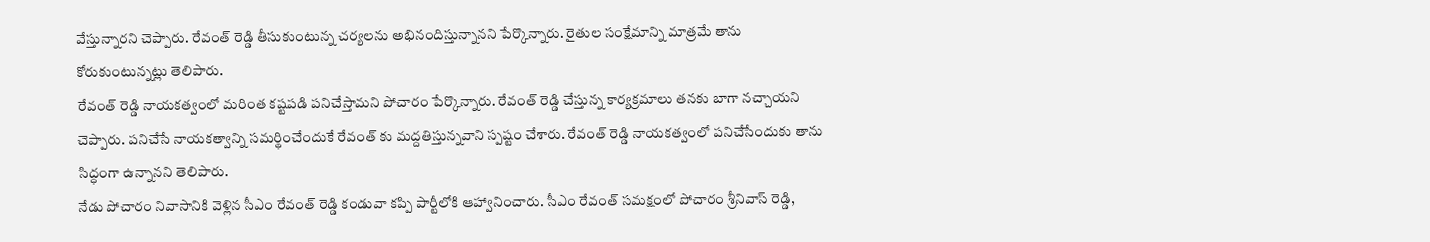వేస్తున్నారని చెప్పారు. రేవంత్ రెడ్డి తీసుకుంటున్న చర్యలను అభినందిస్తున్నానని పేర్కొన్నారు. రైతుల సంక్షేమాన్ని మాత్రమే తాను కోరుకుంటున్నట్లు తెలిపారు.
రేవంత్ రెడ్డి నాయకత్వంలో మరింత కష్టపడి పనిచేస్తామని పోచారం పేర్కొన్నారు. రేవంత్ రెడ్డి చేస్తున్న కార్యక్రమాలు తనకు బాగా నచ్చాయని చెప్పారు. పనిచేసే నాయకత్వాన్ని సమర్థించేందుకే రేవంత్ కు మద్దతిస్తున్నవాని స్పష్టం చేశారు. రేవంత్ రెడ్డి నాయకత్వంలో పనిచేసేందుకు తాను సిద్ధంగా ఉన్నానని తెలిపారు.
నేడు పోచారం నివాసానికి వెళ్లిన సీఎం రేవంత్ రెడ్డి కండువా కప్పి పార్టీలోకి ఆహ్వానించారు. సీఎం రేవంత్ సమక్షంలో పోచారం శ్రీనివాస్ రెడ్డి,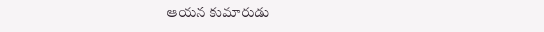ఆయన కుమారుడు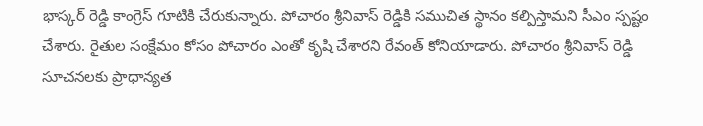భాస్కర్ రెడ్డి కాంగ్రెస్ గూటికి చేరుకున్నారు. పోచారం శ్రీనివాస్ రెడ్డికి సముచిత స్థానం కల్పిస్తామని సీఎం స్పష్టం చేశారు. రైతుల సంక్షేమం కోసం పోచారం ఎంతో కృషి చేశారని రేవంత్ కోనియాడారు. పోచారం శ్రీనివాస్ రెడ్డి సూచనలకు ప్రాధాన్యత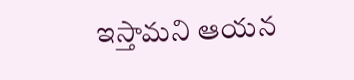ఇస్తామని ఆయన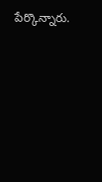పేర్కొన్నారు.